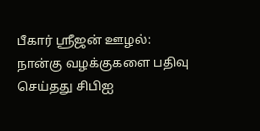பீகார் ஸ்ரீஜன் ஊழல்: நான்கு வழக்குகளை பதிவு செய்தது சிபிஐ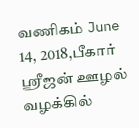வணிகம் June 14, 2018,பீகார் ஸ்ரீஜன் ஊழல் வழக்கில்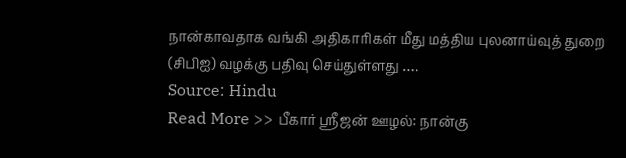நான்காவதாக வங்கி அதிகாரிகள் மீது மத்திய புலனாய்வுத் துறை (சிபிஐ) வழக்கு பதிவு செய்துள்ளது ….
Source: Hindu
Read More >> பீகார் ஸ்ரீஜன் ஊழல்: நான்கு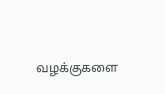வழக்குகளை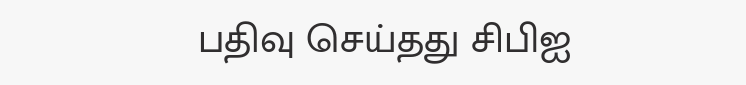பதிவு செய்தது சிபிஐ